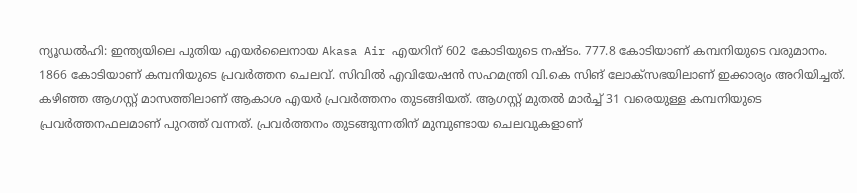ന്യൂഡൽഹി: ഇന്ത്യയിലെ പുതിയ എയർലൈനായ Akasa Air എയറിന് 602 കോടിയുടെ നഷ്ടം. 777.8 കോടിയാണ് കമ്പനിയുടെ വരുമാനം. 1866 കോടിയാണ് കമ്പനിയുടെ പ്രവർത്തന ചെലവ്. സിവിൽ എവിയേഷൻ സഹമന്ത്രി വി.കെ സിങ് ലോക്സഭയിലാണ് ഇക്കാര്യം അറിയിച്ചത്.
കഴിഞ്ഞ ആഗസ്റ്റ് മാസത്തിലാണ് ആകാശ എയർ പ്രവർത്തനം തുടങ്ങിയത്. ആഗസ്റ്റ് മുതൽ മാർച്ച് 31 വരെയുള്ള കമ്പനിയുടെ പ്രവർത്തനഫലമാണ് പുറത്ത് വന്നത്. പ്രവർത്തനം തുടങ്ങുന്നതിന് മുമ്പുണ്ടായ ചെലവുകളാണ്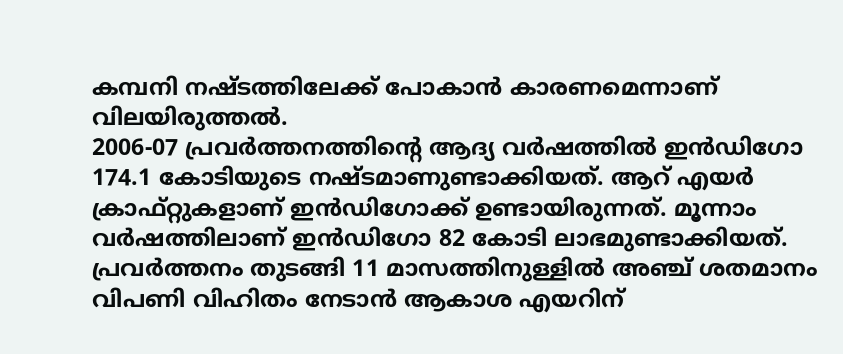കമ്പനി നഷ്ടത്തിലേക്ക് പോകാൻ കാരണമെന്നാണ് വിലയിരുത്തൽ.
2006-07 പ്രവർത്തനത്തിന്റെ ആദ്യ വർഷത്തിൽ ഇൻഡിഗോ 174.1 കോടിയുടെ നഷ്ടമാണുണ്ടാക്കിയത്. ആറ് എയർ ക്രാഫ്റ്റുകളാണ് ഇൻഡിഗോക്ക് ഉണ്ടായിരുന്നത്. മൂന്നാം വർഷത്തിലാണ് ഇൻഡിഗോ 82 കോടി ലാഭമുണ്ടാക്കിയത്. പ്രവർത്തനം തുടങ്ങി 11 മാസത്തിനുള്ളിൽ അഞ്ച് ശതമാനം വിപണി വിഹിതം നേടാൻ ആകാശ എയറിന്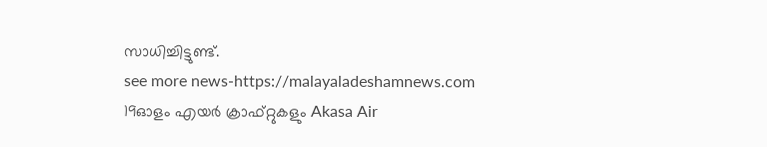സാധിച്ചിട്ടുണ്ട്.
see more news-https://malayaladeshamnews.com
19ഓളം എയർ ക്രാഫ്റ്റുകളും Akasa Air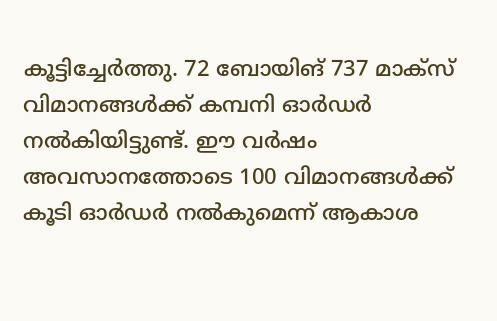കൂട്ടിച്ചേർത്തു. 72 ബോയിങ് 737 മാക്സ് വിമാനങ്ങൾക്ക് കമ്പനി ഓർഡർ നൽകിയിട്ടുണ്ട്. ഈ വർഷം അവസാനത്തോടെ 100 വിമാനങ്ങൾക്ക് കൂടി ഓർഡർ നൽകുമെന്ന് ആകാശ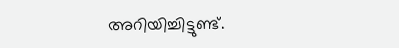അറിയിച്ചിട്ടുണ്ട്.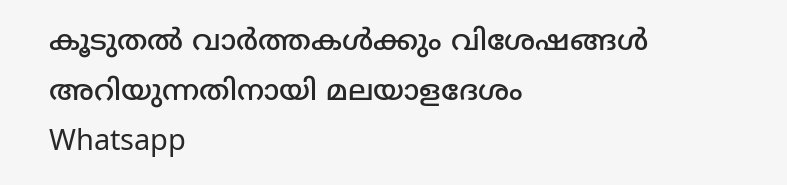കൂടുതൽ വാർത്തകൾക്കും വിശേഷങ്ങൾ അറിയുന്നതിനായി മലയാളദേശം Whatsapp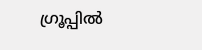ഗ്രൂപ്പിൽ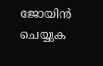ജോയിൻ ചെയ്യുക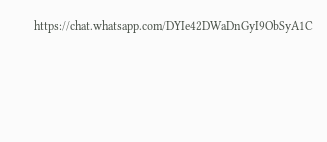https://chat.whatsapp.com/DYIe42DWaDnGyI9ObSyA1C